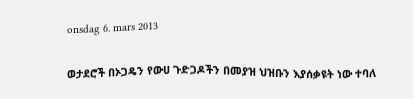onsdag 6. mars 2013

ወታደሮች በኦጋዴን የውሀ ጉድጋዶችን በመያዝ ህዝቡን እያሰቃዩት ነው ተባለ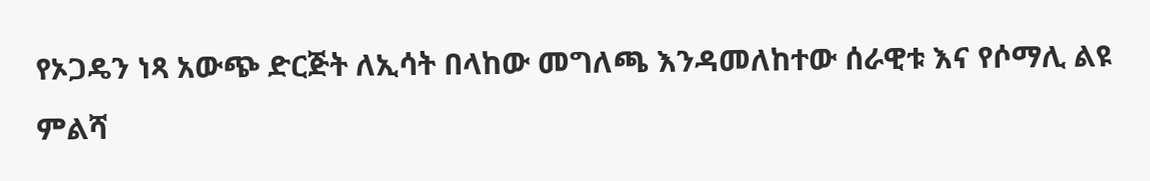የኦጋዴን ነጻ አውጭ ድርጅት ለኢሳት በላከው መግለጫ እንዳመለከተው ሰራዊቱ እና የሶማሊ ልዩ ምልሻ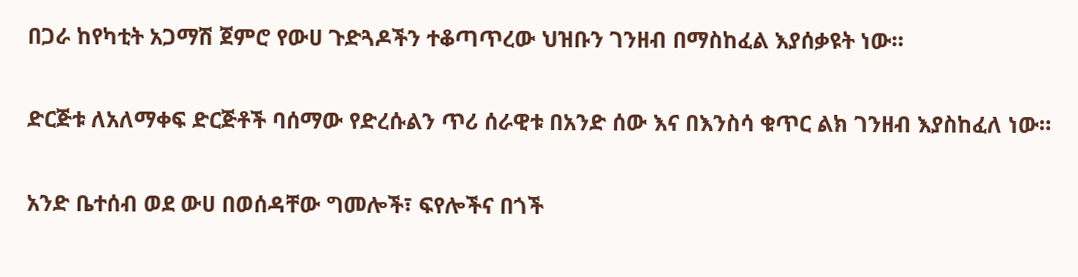በጋራ ከየካቲት አጋማሽ ጀምሮ የውሀ ጉድጓዶችን ተቆጣጥረው ህዝቡን ገንዘብ በማስከፈል እያሰቃዩት ነው።

ድርጅቱ ለአለማቀፍ ድርጅቶች ባሰማው የድረሱልን ጥሪ ሰራዊቱ በአንድ ሰው እና በእንስሳ ቁጥር ልክ ገንዘብ እያስከፈለ ነው።

አንድ ቤተሰብ ወደ ውሀ በወሰዳቸው ግመሎች፣ ፍየሎችና በጎች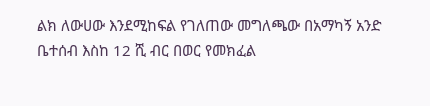ልክ ለውሀው እንደሚከፍል የገለጠው መግለጫው በአማካኝ አንድ ቤተሰብ እስከ 12 ሺ ብር በወር የመክፈል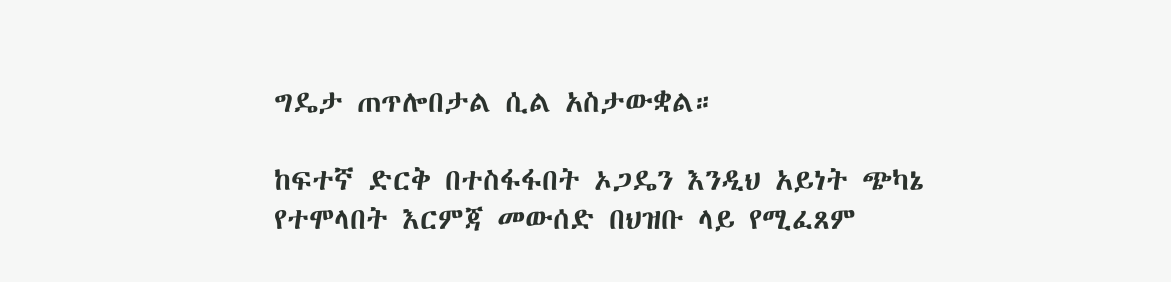ግዴታ ጠጥሎበታል ሲል አስታውቋል።

ከፍተኛ ድርቅ በተስፋፋበት ኦጋዴን እንዲህ አይነት ጭካኔ የተሞላበት እርምጃ መውሰድ በህዝቡ ላይ የሚፈጸም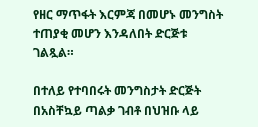የዘር ማጥፋት እርምጃ በመሆኑ መንግስት ተጠያቂ መሆን እንዳለበት ድርጅቱ ገልጿል።

በተለይ የተባበሩት መንግስታት ድርጅት በአስቸኳይ ጣልቃ ገብቶ በህዝቡ ላይ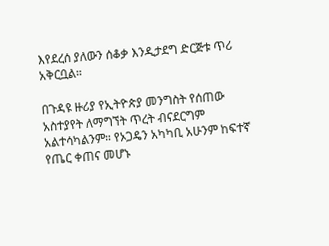እየደረሰ ያለውን ሰቆቃ እንዲታደግ ድርጅቱ ጥሪ አቅርቧል።

በጉዳዩ ዙሪያ የኢትዮጵያ መንግስት የሰጠው አስተያየት ለማግኘት ጥረት ብናደርግም አልተሳካልንም። የኦጋዴን አካካቢ አሁንም ከፍተኛ የጤር ቀጠና መሆኑ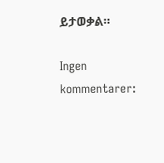ይታወቃል።

Ingen kommentarer: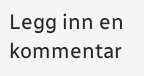Legg inn en kommentar